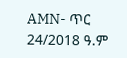AMN- ጥር 24/2018 ዓ.ም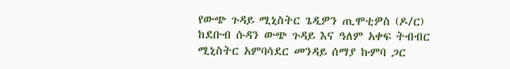የውጭ ጉዳይ ሚኒስትር ጌዲዎን ጢሞቲዎስ (ዶ/ር) ከደቡብ ሱዳን ውጭ ጉዳይ እና ዓለም አቀፍ ትብብር ሚኒስትር አምባሳደር መንዳይ ሰማያ ኩምባ ጋር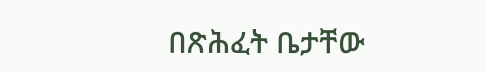በጽሕፈት ቤታቸው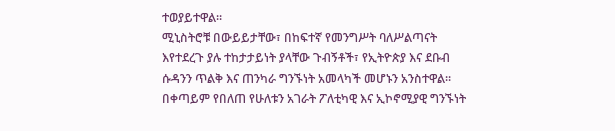ተወያይተዋል።
ሚኒስትሮቹ በውይይታቸው፣ በከፍተኛ የመንግሥት ባለሥልጣናት እየተደረጉ ያሉ ተከታታይነት ያላቸው ጉብኝቶች፣ የኢትዮጵያ እና ደቡብ ሱዳንን ጥልቅ እና ጠንካራ ግንኙነት አመላካች መሆኑን አንስተዋል።
በቀጣይም የበለጠ የሁለቱን አገራት ፖለቲካዊ እና ኢኮኖሚያዊ ግንኙነት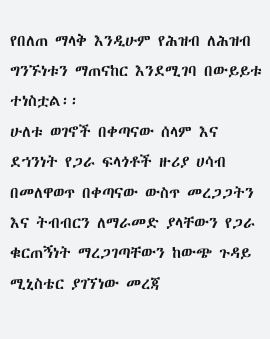የበለጠ ማላቅ እንዲሁም የሕዝብ ለሕዝብ ግንኙነቱን ማጠናከር እንደሚገባ በውይይቱ ተነስቷል፡፡
ሁለቱ ወገኖች በቀጣናው ሰላም እና ደኀንነት የጋራ ፍላጎቶች ዙሪያ ሀሳብ በመለዋወጥ በቀጣናው ውስጥ መረጋጋትን እና ትብብርን ለማራመድ ያላቸውን የጋራ ቁርጠኝነት ማረጋገጣቸውን ከውጭ ጉዳይ ሚኒስቴር ያገኘነው መረጃ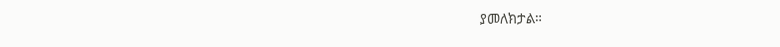ያመለክታል።